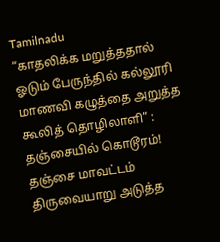Tamilnadu
“காதலிக்க மறுத்ததால் ஓடும் பேருந்தில் கல்லூரி மாணவி கழுத்தை அறுத்த கூலித் தொழிலாளி” : தஞ்சையில் கொடூரம்!
தஞ்சை மாவட்டம் திருவையாறு அடுத்த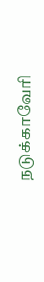நடுக்காவேரி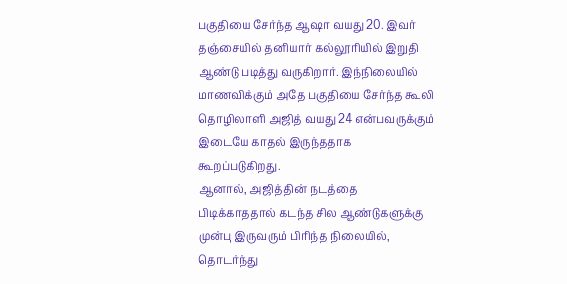பகுதியை சேர்ந்த ஆஷா வயது 20. இவர் தஞ்சையில் தனியார் கல்லூரியில் இறுதி ஆண்டு படித்து வருகிறார். இந்நிலையில் மாணவிக்கும் அதே பகுதியை சேர்ந்த கூலி தொழிலாளி அஜித் வயது 24 என்பவருக்கும் இடையே காதல் இருந்ததாக கூறப்படுகிறது.
ஆனால், அஜித்தின் நடத்தை பிடிக்காததால் கடந்த சில ஆண்டுகளுக்கு முன்பு இருவரும் பிரிந்த நிலையில், தொடர்ந்து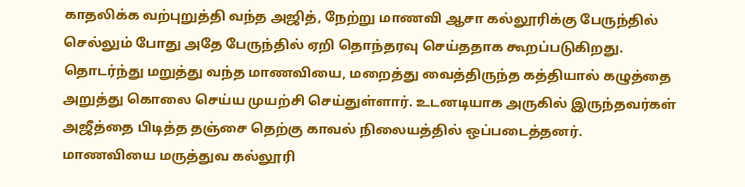காதலிக்க வற்புறுத்தி வந்த அஜித், நேற்று மாணவி ஆசா கல்லூரிக்கு பேருந்தில் செல்லும் போது அதே பேருந்தில் ஏறி தொந்தரவு செய்ததாக கூறப்படுகிறது.
தொடர்ந்து மறுத்து வந்த மாணவியை, மறைத்து வைத்திருந்த கத்தியால் கழுத்தை அறுத்து கொலை செய்ய முயற்சி செய்துள்ளார். உடனடியாக அருகில் இருந்தவர்கள் அஜீத்தை பிடித்த தஞ்சை தெற்கு காவல் நிலையத்தில் ஒப்படைத்தனர்.
மாணவியை மருத்துவ கல்லூரி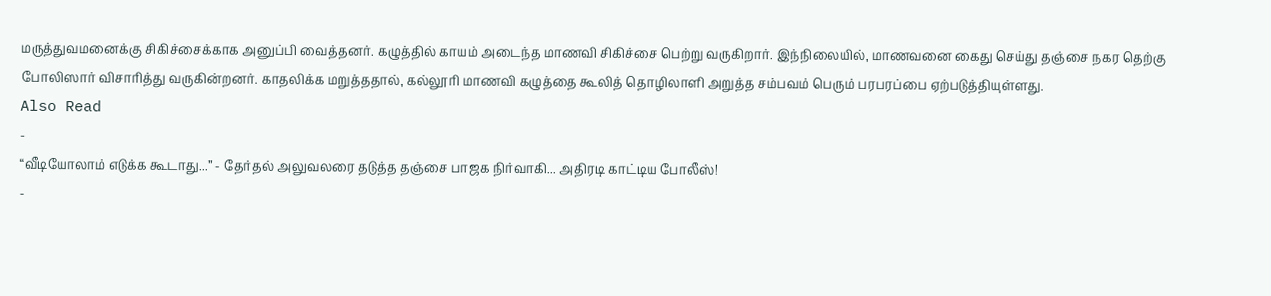மருத்துவமனைக்கு சிகிச்சைக்காக அனுப்பி வைத்தனர். கழுத்தில் காயம் அடைந்த மாணவி சிகிச்சை பெற்று வருகிறார். இந்நிலையில், மாணவனை கைது செய்து தஞ்சை நகர தெற்கு போலிஸார் விசாரித்து வருகின்றனர். காதலிக்க மறுத்ததால், கல்லூரி மாணவி கழுத்தை கூலித் தொழிலாளி அறுத்த சம்பவம் பெரும் பரபரப்பை ஏற்படுத்தியுள்ளது.
Also Read
-
“வீடியோலாம் எடுக்க கூடாது...” - தேர்தல் அலுவலரை தடுத்த தஞ்சை பாஜக நிர்வாகி... அதிரடி காட்டிய போலீஸ்!
-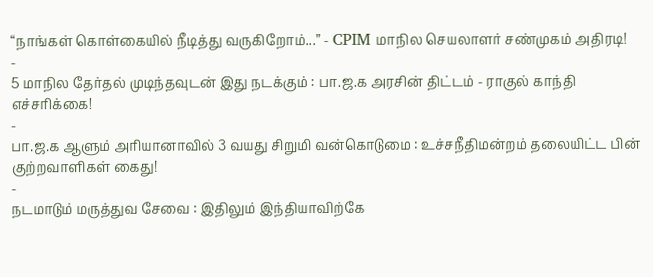“நாங்கள் கொள்கையில் நீடித்து வருகிறோம்...” - CPIM மாநில செயலாளர் சண்முகம் அதிரடி!
-
5 மாநில தேர்தல் முடிந்தவுடன் இது நடக்கும் : பா.ஜ.க அரசின் திட்டம் - ராகுல் காந்தி எச்சரிக்கை!
-
பா.ஜ.க ஆளும் அரியானாவில் 3 வயது சிறுமி வன்கொடுமை : உச்சநீதிமன்றம் தலையிட்ட பின் குற்றவாளிகள் கைது!
-
நடமாடும் மருத்துவ சேவை : இதிலும் இந்தியாவிற்கே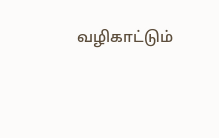வழிகாட்டும்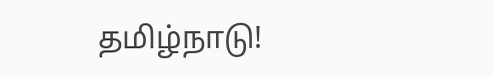தமிழ்நாடு!